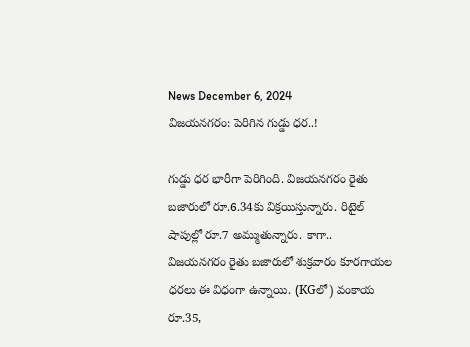News December 6, 2024
విజయనగరం: పెరిగిన గుడ్డు ధర..!

గుడ్డు ధర భారీగా పెరిగింది. విజయనగరం రైతు బజారులో రూ.6.34కు విక్రయిస్తున్నారు. రిటైల్ షాపుల్లో రూ.7 అమ్ముతున్నారు. కాగా.. విజయనగరం రైతు బజారులో శుక్రవారం కూరగాయల ధరలు ఈ విధంగా ఉన్నాయి. (KGలో) వంకాయ రూ.35,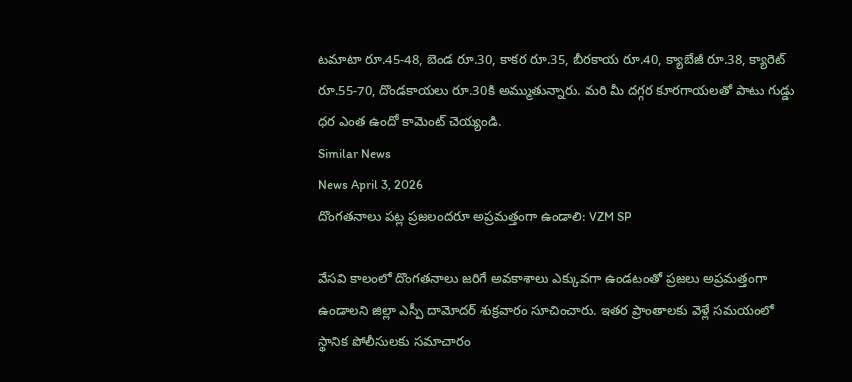టమాటా రూ.45-48, బెండ రూ.30, కాకర రూ.35, బీరకాయ రూ.40, క్యాబేజీ రూ.38, క్యారెట్ రూ.55-70, దొండకాయలు రూ.30కి అమ్ముతున్నారు. మరి మీ దగ్గర కూరగాయలతో పాటు గుడ్డు ధర ఎంత ఉందో కామెంట్ చెయ్యండి.
Similar News
News April 3, 2026
దొంగతనాలు పట్ల ప్రజలందరూ అప్రమత్తంగా ఉండాలి: VZM SP

వేసవి కాలంలో దొంగతనాలు జరిగే అవకాశాలు ఎక్కువగా ఉండటంతో ప్రజలు అప్రమత్తంగా ఉండాలని జిల్లా ఎస్పీ దామోదర్ శుక్రవారం సూచించారు. ఇతర ప్రాంతాలకు వెళ్లే సమయంలో స్థానిక పోలీసులకు సమాచారం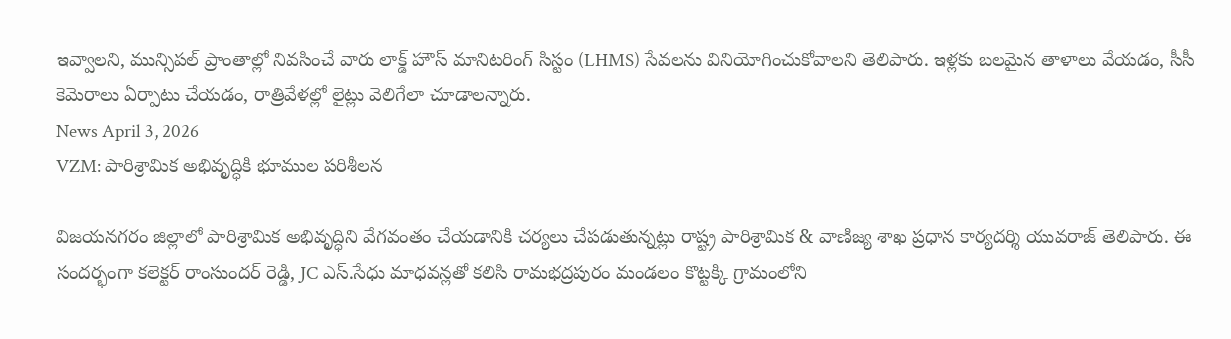ఇవ్వాలని, మున్సిపల్ ప్రాంతాల్లో నివసించే వారు లాక్డ్ హౌస్ మానిటరింగ్ సిస్టం (LHMS) సేవలను వినియోగించుకోవాలని తెలిపారు. ఇళ్లకు బలమైన తాళాలు వేయడం, సీసీ కెమెరాలు ఏర్పాటు చేయడం, రాత్రివేళల్లో లైట్లు వెలిగేలా చూడాలన్నారు.
News April 3, 2026
VZM: పారిశ్రామిక అభివృద్ధికి భూముల పరిశీలన

విజయనగరం జిల్లాలో పారిశ్రామిక అభివృద్ధిని వేగవంతం చేయడానికి చర్యలు చేపడుతున్నట్లు రాష్ట్ర పారిశ్రామిక & వాణిజ్య శాఖ ప్రధాన కార్యదర్శి యువరాజ్ తెలిపారు. ఈ సందర్భంగా కలెక్టర్ రాంసుందర్ రెడ్డి, JC ఎస్.సేధు మాధవన్లతో కలిసి రామభద్రపురం మండలం కొట్టక్కి గ్రామంలోని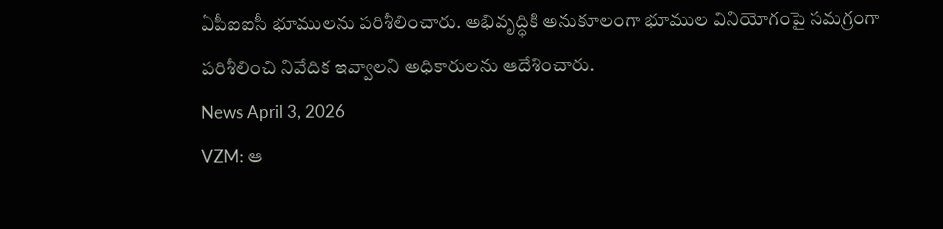ఏపీఐఐసీ భూములను పరిశీలించారు. అభివృద్ధికి అనుకూలంగా భూముల వినియోగంపై సమగ్రంగా పరిశీలించి నివేదిక ఇవ్వాలని అధికారులను ఆదేశించారు.
News April 3, 2026
VZM: ఆ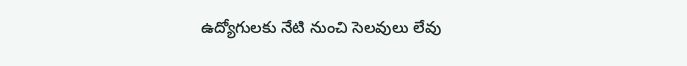ఉద్యోగులకు నేటి నుంచి సెలవులు లేవు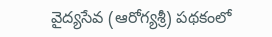వైద్యసేవ (ఆరోగ్యశ్రీ) పథకంలో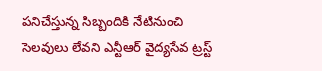పనిచేస్తున్న సిబ్బందికి నేటినుంచి సెలవులు లేవని ఎన్టీఆర్ వైద్యసేవ ట్రస్ట్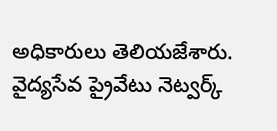అధికారులు తెలియజేశారు. వైద్యసేవ ప్రైవేటు నెట్వర్క్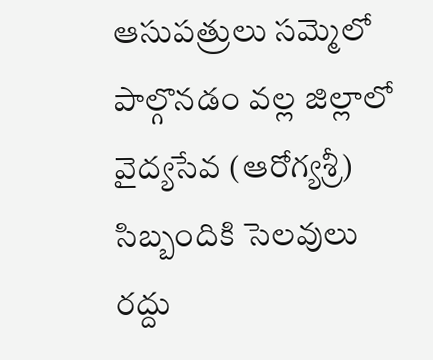ఆసుపత్రులు సమ్మెలో పాల్గొనడం వల్ల జిల్లాలో వైద్యసేవ (ఆరోగ్యశ్రీ) సిబ్బందికి సెలవులు రద్దు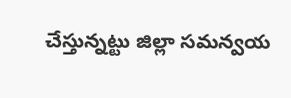చేస్తున్నట్టు జిల్లా సమన్వయ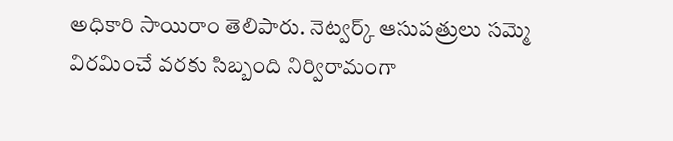అధికారి సాయిరాం తెలిపారు. నెట్వర్క్ ఆసుపత్రులు సమ్మె విరమించే వరకు సిబ్బంది నిర్విరామంగా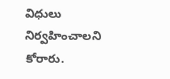విధులు నిర్వహించాలని కోరారు.